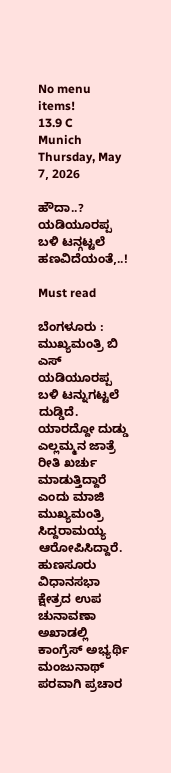No menu items!
13.9 C
Munich
Thursday, May 7, 2026

ಹೌದಾ..? ಯಡಿಯೂರಪ್ಪ ಬಳಿ ಟನ್ಗಟ್ಟಲೆ ಹಣವಿದೆಯಂತೆ,..!

Must read

ಬೆಂಗಳೂರು : ಮುಖ್ಯಮಂತ್ರಿ ಬಿ ಎಸ್ ಯಡಿಯೂರಪ್ಪ ಬಳಿ ಟನ್ನುಗಟ್ಟಲೆ ದುಡ್ಡಿದೆ. ಯಾರದ್ದೋ ದುಡ್ಡು ಎಲ್ಲಮ್ಮನ ಜಾತ್ರೆ ರೀತಿ ಖರ್ಚು ಮಾಡುತ್ತಿದ್ದಾರೆ ಎಂದು ಮಾಜಿ ಮುಖ್ಯಮಂತ್ರಿ ಸಿದ್ದರಾಮಯ್ಯ ಆರೋಪಿಸಿದ್ದಾರೆ.
ಹುಣಸೂರು ವಿಧಾನಸಭಾ ಕ್ಷೇತ್ರದ ಉಪ ಚುನಾವಣಾ ಅಖಾಡಲ್ಲಿ ಕಾಂಗ್ರೆಸ್ ಅಭ್ಯರ್ಥಿ ಮಂಜುನಾಥ್ ಪರವಾಗಿ ಪ್ರಚಾರ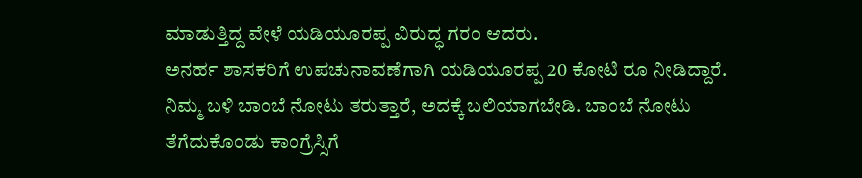ಮಾಡುತ್ತಿದ್ದ ವೇಳೆ ಯಡಿಯೂರಪ್ಪ ವಿರುದ್ಧ ಗರಂ ಆದರು.
ಅನರ್ಹ ಶಾಸಕರಿಗೆ ಉಪಚುನಾವಣೆಗಾಗಿ ಯಡಿಯೂರಪ್ಪ 20 ಕೋಟಿ ರೂ ನೀಡಿದ್ದಾರೆ. ನಿಮ್ಮ ಬಳಿ ಬಾಂಬೆ ನೋಟು ತರುತ್ತಾರೆ, ಅದಕ್ಕೆ ಬಲಿಯಾಗಬೇಡಿ. ಬಾಂಬೆ ನೋಟು ತೆಗೆದುಕೊಂಡು ಕಾಂಗ್ರೆಸ್ಸಿಗೆ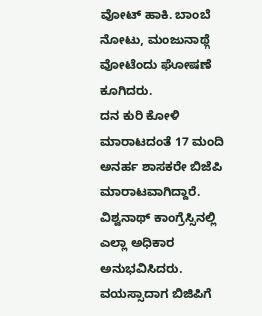ವೋಟ್ ಹಾಕಿ. ಬಾಂಬೆ ನೋಟು, ಮಂಜುನಾಥ್ಗೆ ವೋಟೆಂದು ಘೋಷಣೆ ಕೂಗಿದರು.
ದನ ಕುರಿ ಕೋಳಿ ಮಾರಾಟದಂತೆ 17 ಮಂದಿ ಅನರ್ಹ ಶಾಸಕರೇ ಬಿಜೆಪಿ ಮಾರಾಟವಾಗಿದ್ದಾರೆ. ವಿಶ್ವನಾಥ್ ಕಾಂಗ್ರೆಸ್ಸಿನಲ್ಲಿ ಎಲ್ಲಾ ಅಧಿಕಾರ ಅನುಭವಿಸಿದರು. ವಯಸ್ಸಾದಾಗ ಬಿಜಿಪಿಗೆ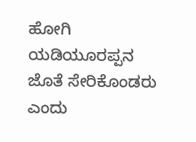ಹೋಗಿ ಯಡಿಯೂರಪ್ಪನ ಜೊತೆ ಸೇರಿಕೊಂಡರು ಎಂದು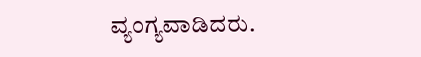ವ್ಯಂಗ್ಯವಾಡಿದರು.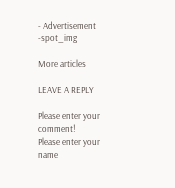- Advertisement -spot_img

More articles

LEAVE A REPLY

Please enter your comment!
Please enter your name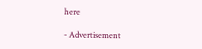here

- Advertisement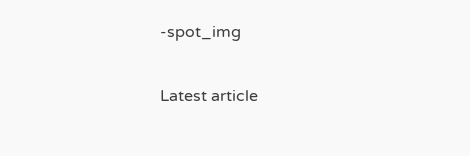-spot_img

Latest article